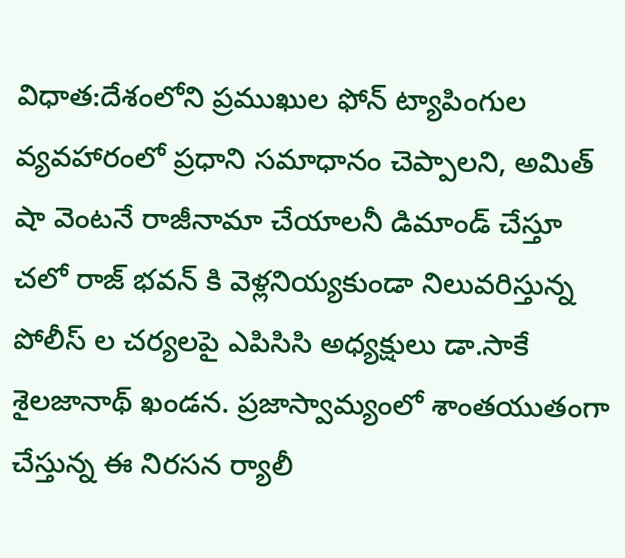విధాత:దేశంలోని ప్రముఖుల ఫోన్ ట్యాపింగుల వ్యవహారంలో ప్రధాని సమాధానం చెప్పాలని, అమిత్ షా వెంటనే రాజీనామా చేయాలనీ డిమాండ్ చేస్తూ చలో రాజ్ భవన్ కి వెళ్లనియ్యకుండా నిలువరిస్తున్న పోలీస్ ల చర్యలపై ఎపిసిసి అధ్యక్షులు డా.సాకే శైలజానాథ్ ఖండన. ప్రజాస్వామ్యంలో శాంతయుతంగా చేస్తున్న ఈ నిరసన ర్యాలీ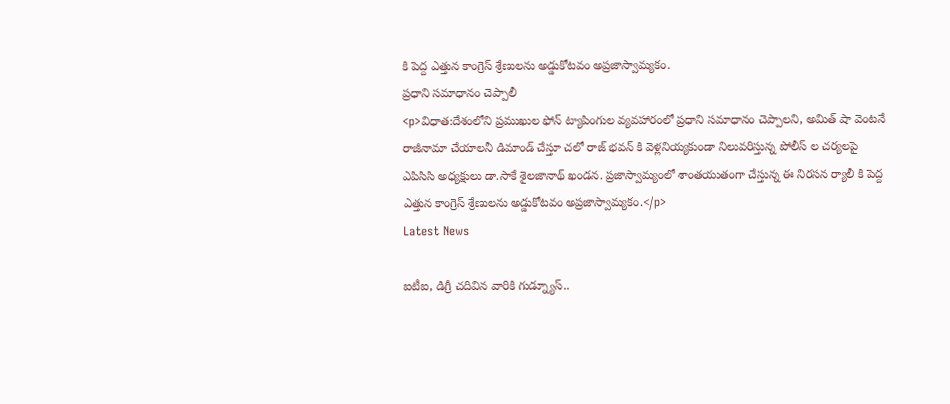కి పెద్ద ఎత్తున కాంగ్రెస్ శ్రేణులను అడ్డుకోటవం అప్రజాస్వామ్యకం.
ప్రధాని సమాధానం చెప్పాలీ
<p>విధాత:దేశంలోని ప్రముఖుల ఫోన్ ట్యాపింగుల వ్యవహారంలో ప్రధాని సమాధానం చెప్పాలని, అమిత్ షా వెంటనే రాజీనామా చేయాలనీ డిమాండ్ చేస్తూ చలో రాజ్ భవన్ కి వెళ్లనియ్యకుండా నిలువరిస్తున్న పోలీస్ ల చర్యలపై ఎపిసిసి అధ్యక్షులు డా.సాకే శైలజానాథ్ ఖండన. ప్రజాస్వామ్యంలో శాంతయుతంగా చేస్తున్న ఈ నిరసన ర్యాలీ కి పెద్ద ఎత్తున కాంగ్రెస్ శ్రేణులను అడ్డుకోటవం అప్రజాస్వామ్యకం.</p>
Latest News

ఐటీఐ, డిగ్రీ చదివిన వారికి గుడ్న్యూస్..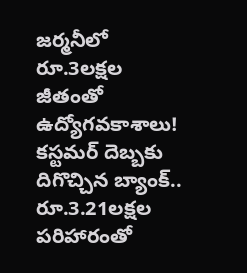జర్మనీలో రూ.3లక్షల జీతంతో ఉద్యోగవకాశాలు!
కస్టమర్ దెబ్బకు దిగొచ్చిన బ్యాంక్.. రూ.3.21లక్షల పరిహారంతో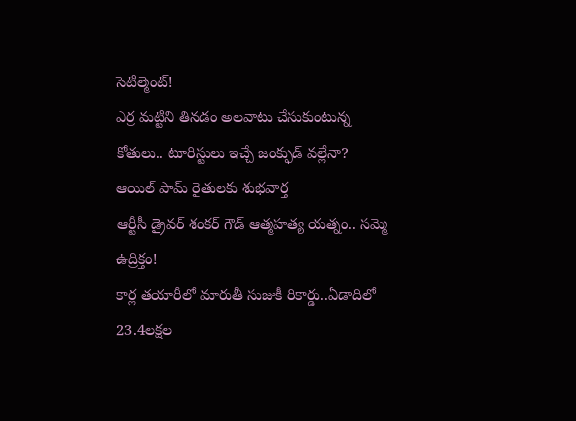సెటిల్మెంట్!
ఎర్ర మట్టిని తినడం అలవాటు చేసుకుంటున్న కోతులు.. టూరిస్టులు ఇచ్చే జంక్ఫుడ్ వల్లేనా?
ఆయిల్ పామ్ రైతులకు శుభవార్త
ఆర్టీసీ డ్రైవర్ శంకర్ గౌడ్ ఆత్మహత్య యత్నం.. సమ్మె ఉద్రిక్తం!
కార్ల తయారీలో మారుతీ సుజుకీ రికార్డు..ఏడాదిలో 23.4లక్షల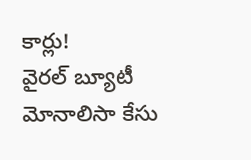కార్లు!
వైరల్ బ్యూటీ మోనాలిసా కేసు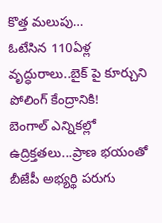కొత్త మలుపు…
ఓటేసిన 110ఏళ్ల వృద్ధురాలు..బైక్ పై కూర్చుని పోలింగ్ కేంద్రానికి!
బెంగాల్ ఎన్నికల్లో ఉద్రిక్తతలు...ప్రాణ భయంతో బీజేపీ అభ్యర్థి పరుగు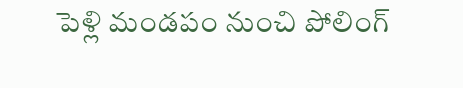పెళ్లి మండపం నుంచి పోలింగ్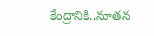కేంద్రానికి..నూతన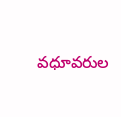వధూవరుల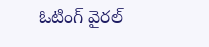ఓటింగ్ వైరల్